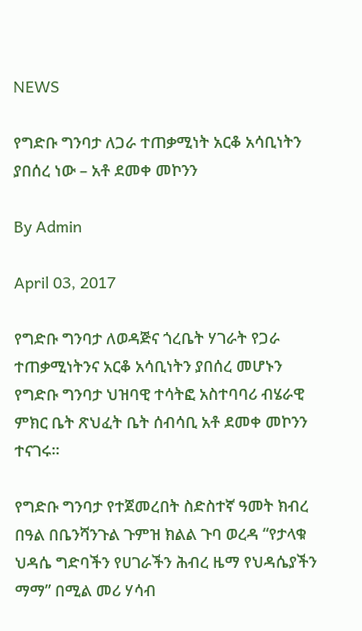NEWS

የግድቡ ግንባታ ለጋራ ተጠቃሚነት አርቆ አሳቢነትን ያበሰረ ነው – አቶ ደመቀ መኮንን

By Admin

April 03, 2017

የግድቡ ግንባታ ለወዳጅና ጎረቤት ሃገራት የጋራ ተጠቃሚነትንና አርቆ አሳቢነትን ያበሰረ መሆኑን የግድቡ ግንባታ ህዝባዊ ተሳትፎ አስተባባሪ ብሄራዊ ምክር ቤት ጽህፈት ቤት ሰብሳቢ አቶ ደመቀ መኮንን ተናገሩ።

የግድቡ ግንባታ የተጀመረበት ስድስተኛ ዓመት ክብረ በዓል በቤንሻንጉል ጉምዝ ክልል ጉባ ወረዳ “የታላቁ ህዳሴ ግድባችን የሀገራችን ሕብረ ዜማ የህዳሴያችን ማማ” በሚል መሪ ሃሳብ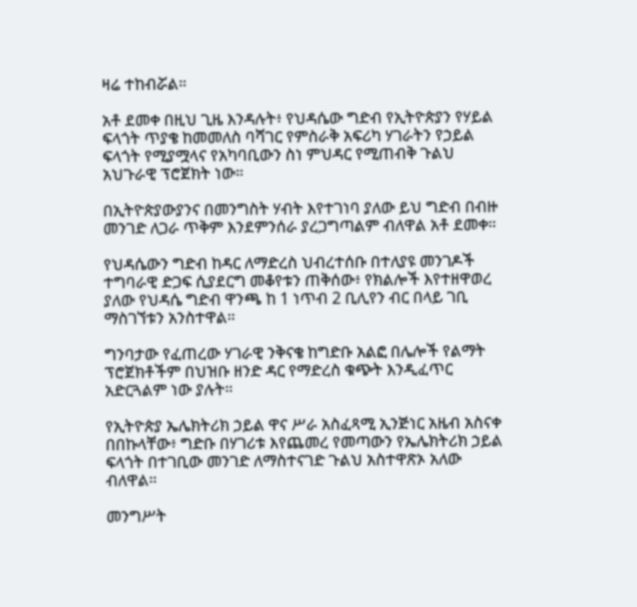ዛሬ ተከብሯል።

አቶ ደመቀ በዚህ ጊዜ እንዳሉት፥ የህዳሴው ግድብ የኢትዮጵያን የሃይል ፍላጎት ጥያቄ ከመመለስ ባሻገር የምስራቅ አፍሪካ ሃገራትን የኃይል ፍላጎት የሚያሟላና የአካባቢውን ስነ ምህዳር የሚጠብቅ ጉልህ አህጉራዊ ፕሮጀክት ነው።

በኢትዮጵያውያንና በመንግስት ሃብት እየተገነባ ያለው ይህ ግድብ በብዙ መንገድ ለጋራ ጥቅም እንደምንሰራ ያረጋግጣልም ብለዋል አቶ ደመቀ።

የህዳሴውን ግድብ ከዳር ለማድረስ ህብረተሰቡ በተለያዩ መንገዶች ተግባራዊ ድጋፍ ሲያደርግ መቆየቱን ጠቅሰው፥ የክልሎች እየተዘዋወረ ያለው የህዳሴ ግድብ ዋንጫ ከ 1 ነጥብ 2 ቢሊየን ብር በላይ ገቢ ማስገኘቱን አንስተዋል።

ግንባታው የፈጠረው ሃገራዊ ንቅናቄ ከግድቡ አልፎ በሌሎች የልማት ፕሮጀክቶችም በህዝቡ ዘንድ ዳር የማድረስ ቁጭት እንዲፈጥር አድርጓልም ነው ያሉት።

የኢትዮጵያ ኤሌክትሪክ ኃይል ዋና ሥራ አስፈጻሚ ኢንጅነር አዜብ አስናቀ በበኩላቸው፥ ግድቡ በሃገሪቱ እየጨመረ የመጣውን የኤሌክትሪክ ኃይል ፍላጎት በተገቢው መንገድ ለማስተናገድ ጉልህ አስተዋጽኦ አለው ብለዋል።

መንግሥት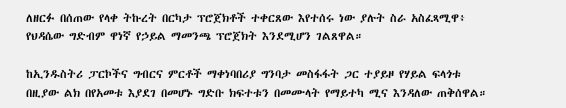ለዘርፉ በሰጠው የላቀ ትኩረት በርካታ ፕሮጀክቶች ተቀርጸው እየተሰሩ ነው ያሉት ስራ አስፈጻሚዋ፥ የህዳሴው ግድብም ዋነኛ የኃይል ማመንጫ ፕሮጀክት እንደሚሆን ገልጸዋል።

ከኢንዱስትሪ ፓርኮችና ግብርና ምርቶች ማቀነባበሪያ ግንባታ መስፋፋት ጋር ተያይዞ የሃይል ፍላጎቱ በዚያው ልክ በየአመቱ እያደገ በመሆኑ ግድቡ ክፍተቱን በመሙላት የማይተካ ሚና እንዳለው ጠቅሰዋል።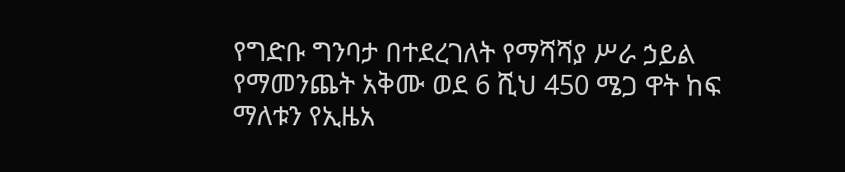የግድቡ ግንባታ በተደረገለት የማሻሻያ ሥራ ኃይል የማመንጨት አቅሙ ወደ 6 ሺህ 450 ሜጋ ዋት ከፍ ማለቱን የኢዜአ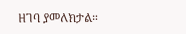ዘገባ ያመለክታል።